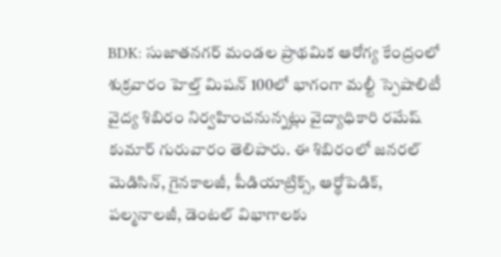BDK: సుజాతనగర్ మండల ప్రాథమిక ఆరోగ్య కేంద్రంలో శుక్రవారం హెల్త్ మిషన్ 100లో భాగంగా మల్టీ స్పెషాలిటీ వైద్య శిబిరం నిర్వహించనున్నట్లు వైద్యాధికారి రమేష్ కుమార్ గురువారం తెలిపారు. ఈ శిబిరంలో జనరల్ మెడిసిన్, గైనకాలజీ, పీడియాట్రిక్స్, ఆర్థోపెడిక్, పల్మనాలజీ, డెంటల్ విభాగాలకు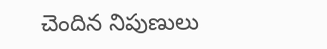చెందిన నిపుణులు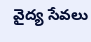వైద్య సేవలు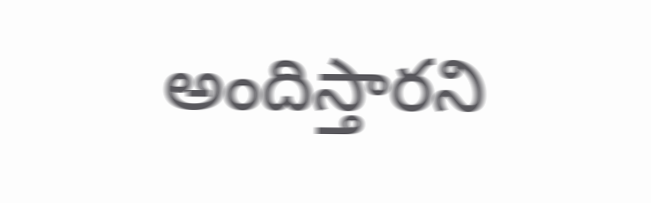అందిస్తారని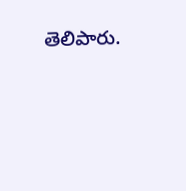తెలిపారు.